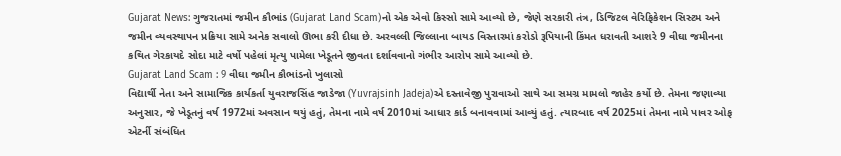Gujarat News: ગુજરાતમાં જમીન કૌભાંડ (Gujarat Land Scam)નો એક એવો કિસ્સો સામે આવ્યો છે, જેણે સરકારી તંત્ર, ડિજિટલ વેરિફિકેશન સિસ્ટમ અને જમીન વ્યવસ્થાપન પ્રક્રિયા સામે અનેક સવાલો ઊભા કરી દીધા છે. અરવલ્લી જિલ્લાના બાયડ વિસ્તારમાં કરોડો રૂપિયાની કિંમત ધરાવતી આશરે 9 વીઘા જમીનના કથિત ગેરકાયદે સોદા માટે વર્ષો પહેલાં મૃત્યુ પામેલા ખેડૂતને જીવતા દર્શાવવાનો ગંભીર આરોપ સામે આવ્યો છે.
Gujarat Land Scam : 9 વીઘા જમીન કૌભાંડનો ખુલાસો
વિદ્યાર્થી નેતા અને સામાજિક કાર્યકર્તા યુવરાજસિંહ જાડેજા (Yuvrajsinh Jadeja)એ દસ્તાવેજી પુરાવાઓ સાથે આ સમગ્ર મામલો જાહેર કર્યો છે. તેમના જણાવ્યા અનુસાર, જે ખેડૂતનું વર્ષ 1972માં અવસાન થયું હતું, તેમના નામે વર્ષ 2010માં આધાર કાર્ડ બનાવવામાં આવ્યું હતું. ત્યારબાદ વર્ષ 2025માં તેમના નામે પાવર ઓફ એટર્ની સંબંધિત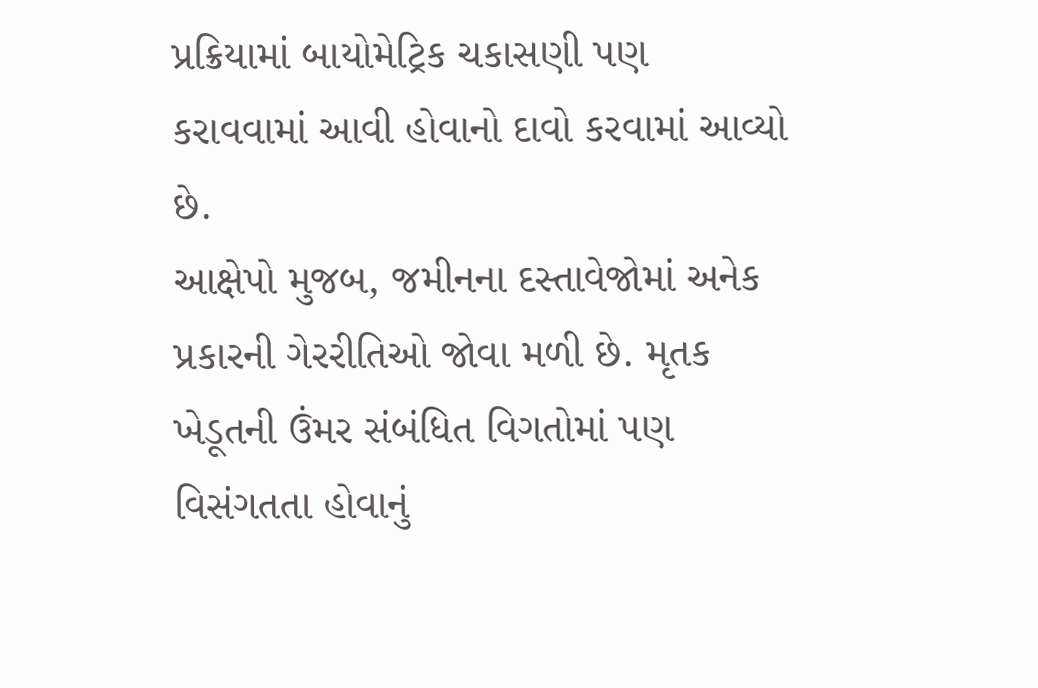પ્રક્રિયામાં બાયોમેટ્રિક ચકાસણી પણ કરાવવામાં આવી હોવાનો દાવો કરવામાં આવ્યો છે.
આક્ષેપો મુજબ, જમીનના દસ્તાવેજોમાં અનેક પ્રકારની ગેરરીતિઓ જોવા મળી છે. મૃતક ખેડૂતની ઉંમર સંબંધિત વિગતોમાં પણ વિસંગતતા હોવાનું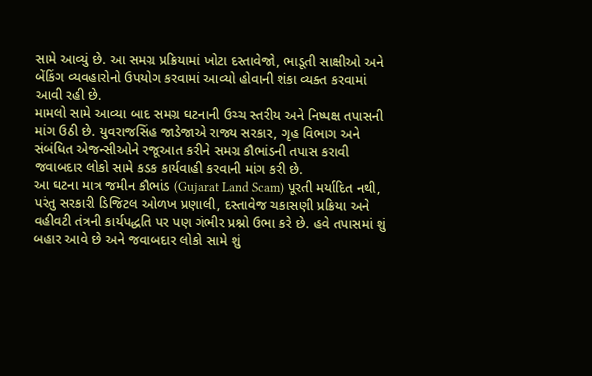સામે આવ્યું છે. આ સમગ્ર પ્રક્રિયામાં ખોટા દસ્તાવેજો, ભાડૂતી સાક્ષીઓ અને બેંકિંગ વ્યવહારોનો ઉપયોગ કરવામાં આવ્યો હોવાની શંકા વ્યક્ત કરવામાં આવી રહી છે.
મામલો સામે આવ્યા બાદ સમગ્ર ઘટનાની ઉચ્ચ સ્તરીય અને નિષ્પક્ષ તપાસની માંગ ઉઠી છે. યુવરાજસિંહ જાડેજાએ રાજ્ય સરકાર, ગૃહ વિભાગ અને સંબંધિત એજન્સીઓને રજૂઆત કરીને સમગ્ર કૌભાંડની તપાસ કરાવી જવાબદાર લોકો સામે કડક કાર્યવાહી કરવાની માંગ કરી છે.
આ ઘટના માત્ર જમીન કૌભાંડ (Gujarat Land Scam) પૂરતી મર્યાદિત નથી, પરંતુ સરકારી ડિજિટલ ઓળખ પ્રણાલી, દસ્તાવેજ ચકાસણી પ્રક્રિયા અને વહીવટી તંત્રની કાર્યપદ્ધતિ પર પણ ગંભીર પ્રશ્નો ઉભા કરે છે. હવે તપાસમાં શું બહાર આવે છે અને જવાબદાર લોકો સામે શું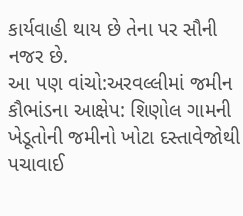કાર્યવાહી થાય છે તેના પર સૌની નજર છે.
આ પણ વાંચો:અરવલ્લીમાં જમીન કૌભાંડના આક્ષેપ: શિણોલ ગામની ખેડૂતોની જમીનો ખોટા દસ્તાવેજોથી પચાવાઈ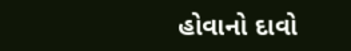હોવાનો દાવો